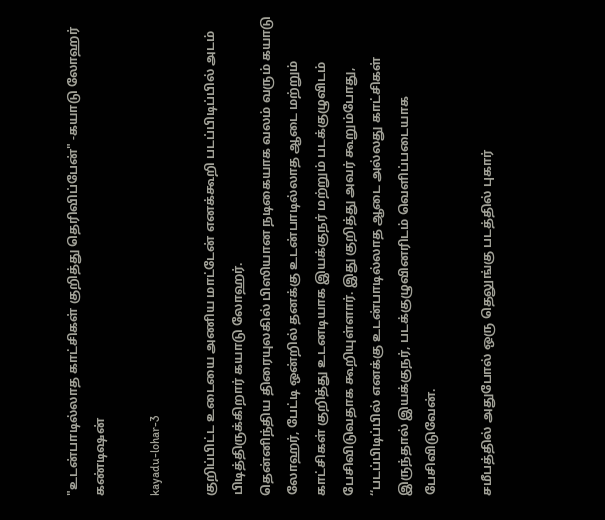"உடன்பாடில்லாத காட்சிகள் குறித்து தெரிவிப்பேன்" -கயாடு லோஹர் கண்டிஷன்

kayadu-lohar-3

குறிப்பிட்ட உடையை அணிய மாட்டேன் எனக்கூறி படப்பிடிப்பில் அடம் பிடித்திருக்கிறார் கயாடு லோஹர்.
தென்னிந்திய திரையுலகில் பிஸியான நடிகையாக வலம் வரும் கயாடு லோஹர், பேட்டி ஒன்றில் தனக்கு உடன்பாடில்லாத ஆடை மற்றும் காட்சிகள் குறித்து உடனடியாக இயக்குநர் மற்றும் படக்குழுவிடம் பேசிவிடுவதாக கூறியுள்ளார். இது குறித்து அவர் கூறும்போது, ‘‘படப்பிடிப்பில் எனக்கு உடன்பாடில்லாத ஆடை அல்லது காட்சிகள் இருந்தால் இயக்குநர், படக்குழுவினரிடம் வெளிப்படையாக பேசிவிடுவேன்.

சமீபத்தில் அதுபோல் ஒரு தெலுங்கு படத்தில் புகார்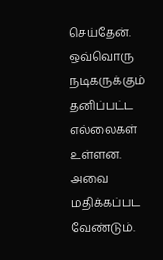செய்தேன். ஒவ்வொரு நடிகருக்கும் தனிப்பட்ட எல்லைகள் உள்ளன. அவை மதிக்கப்பட வேண்டும்.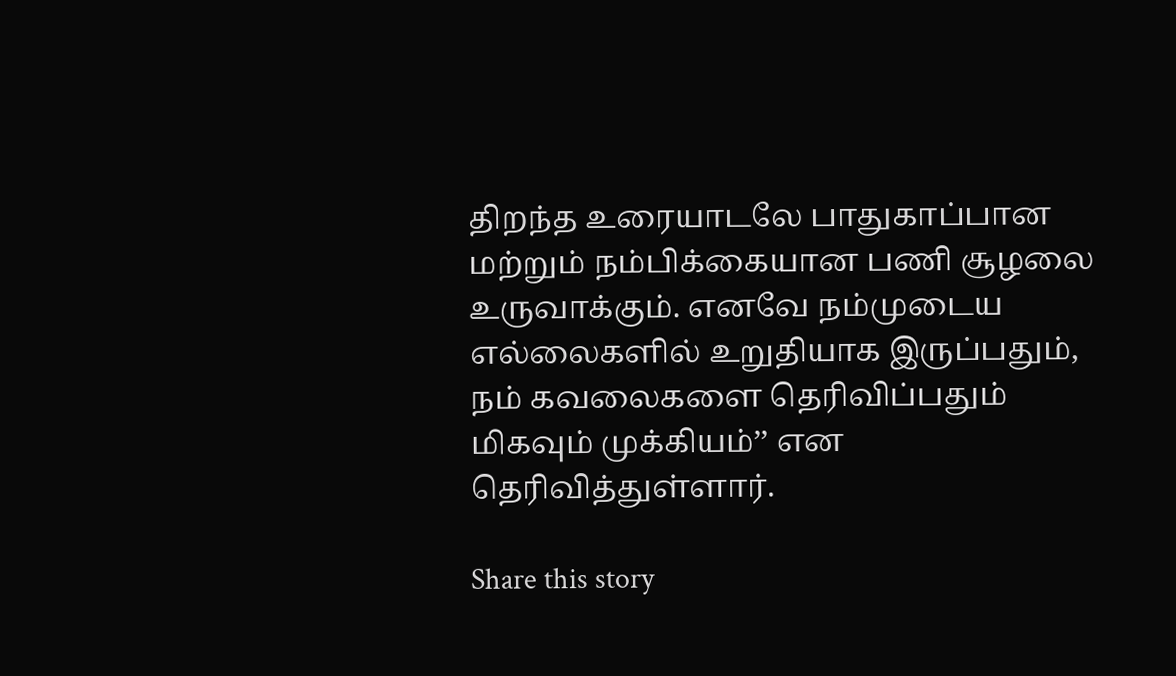திறந்த உரையாடலே பாதுகாப்பான மற்றும் நம்பிக்கையான பணி சூழலை உருவாக்கும். எனவே நம்முடைய எல்லைகளில் உறுதியாக இருப்பதும், நம் கவலைகளை தெரிவிப்பதும் மிகவும் முக்கியம்’’ என தெரிவித்துள்ளார்.

Share this story